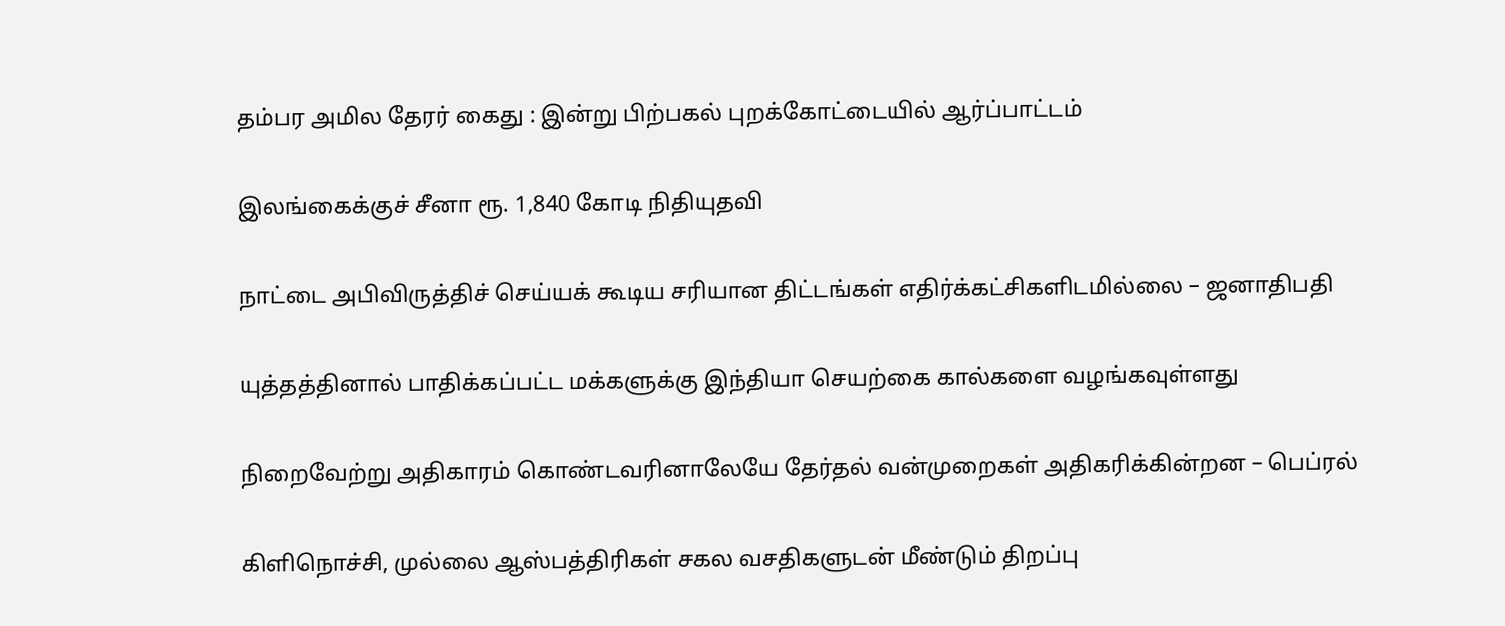தம்பர அமில தேரர் கைது : இன்று பிற்பகல் புறக்கோட்டையில் ஆர்ப்பாட்டம்

இலங்கைக்குச் சீனா ரூ. 1,840 கோடி நிதியுதவி

நாட்டை அபிவிருத்திச் செய்யக் கூடிய சரியான திட்டங்கள் எதிர்க்கட்சிகளிடமில்லை – ஜனாதிபதி

யுத்தத்தினால் பாதிக்கப்பட்ட மக்களுக்கு இந்தியா செயற்கை கால்களை வழங்கவுள்ளது

நிறைவேற்று அதிகாரம் கொண்டவரினாலேயே தேர்தல் வன்முறைகள் அதிகரிக்கின்றன – பெப்ரல்

கிளிநொச்சி, முல்லை ஆஸ்பத்திரிகள் சகல வசதிகளுடன் மீண்டும் திறப்பு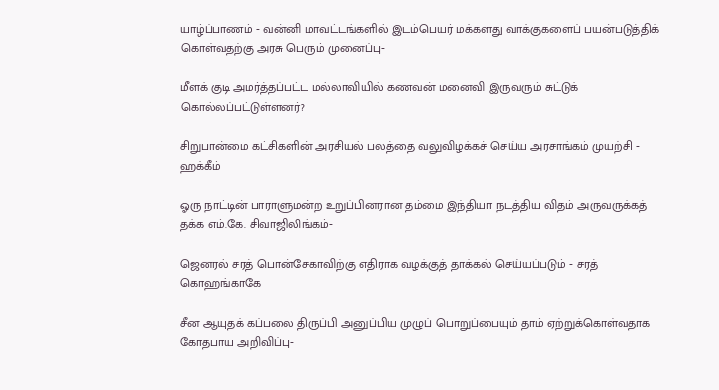யாழ்ப்பாணம் ‐ வன்னி மாவட்டங்களில் இடம்பெயர் மக்களது வாக்குகளைப் பயன்படுத்திக் கொள்வதற்கு அரசு பெரும் முனைப்பு‐

மீளக் குடி அமர்த்தப்பட்ட மல்லாவியில் கணவன் மனைவி இருவரும் சுட்டுக் கொல்லப்பட்டுள்ளனர்?

சிறுபான்மை கட்சிகளின் அரசியல் பலத்தை வலுவிழக்கச் செய்ய அரசாங்கம் முயற்சி ‐ ஹக்கீம்

ஓரு நாட்டின் பாராளுமன்ற உறுப்பினரான தம்மை இந்தியா நடத்திய விதம் அருவருக்கத் தக்க எம்.கே. சிவாஜிலிங்கம்‐

ஜெனரல் சரத் பொன்சேகாவிற்கு எதிராக வழக்குத் தாக்கல் செய்யப்படும் ‐ சரத் கொஹங்காகே

சீன ஆயுதக் கப்பலை திருப்பி அனுப்பிய முழுப் பொறுப்பையும் தாம் ஏற்றுக்கொள்வதாக கோதபாய அறிவிப்பு‐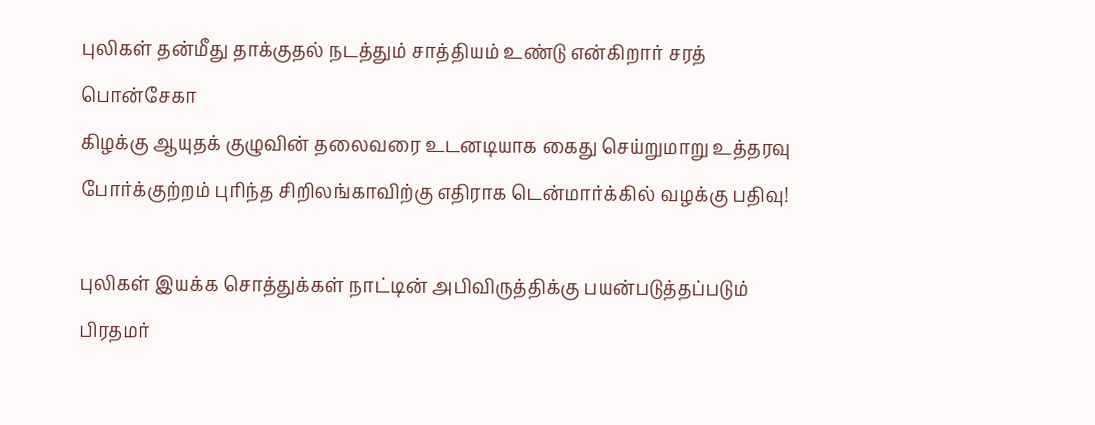புலிகள் தன்மீது தாக்குதல் நடத்தும் சாத்தியம் உண்டு என்கிறார் சரத் பொன்சேகா
கிழக்கு ஆயுதக் குழுவின் தலைவரை உடனடியாக கைது செய்றுமாறு உத்தரவு
போர்க்குற்றம் புரிந்த சிறிலங்காவிற்கு எதிராக டென்மார்க்கில் வழக்கு பதிவு!

புலிகள் இயக்க சொத்துக்கள் நாட்டின் அபிவிருத்திக்கு பயன்படுத்தப்படும் பிரதமர்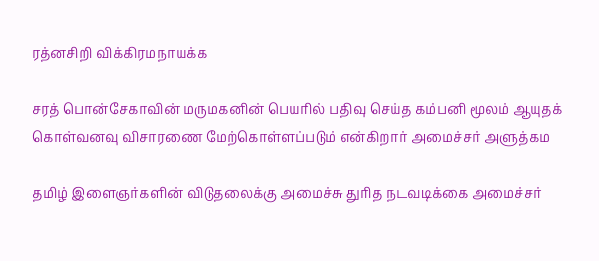ரத்னசிறி விக்கிரமநாயக்க

சரத் பொன்சேகாவின் மருமகனின் பெயரில் பதிவு செய்த கம்பனி மூலம் ஆயுதக் கொள்வனவு விசாரணை மேற்கொள்ளப்படும் என்கிறார் அமைச்சர் அளுத்கம

தமிழ் இளைஞர்களின் விடுதலைக்கு அமைச்சு துரித நடவடிக்கை அமைச்சர்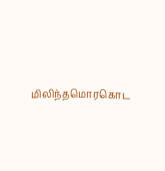மிலிந்தமொரகொட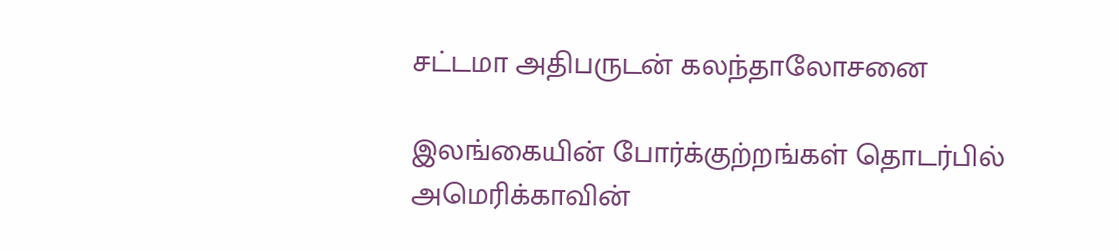சட்டமா அதிபருடன் கலந்தாலோசனை

இலங்கையின் போர்க்குற்றங்கள் தொடர்பில் அமெரிக்காவின்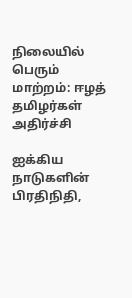நிலையில் பெரும் மாற்றம்: ஈழத் தமிழர்கள் அதிர்ச்சி

ஐக்கிய நாடுகளின் பிரதிநிதி,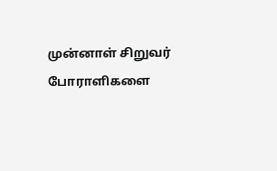முன்னாள் சிறுவர் போராளிகளை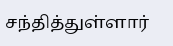சந்தித்துள்ளார்